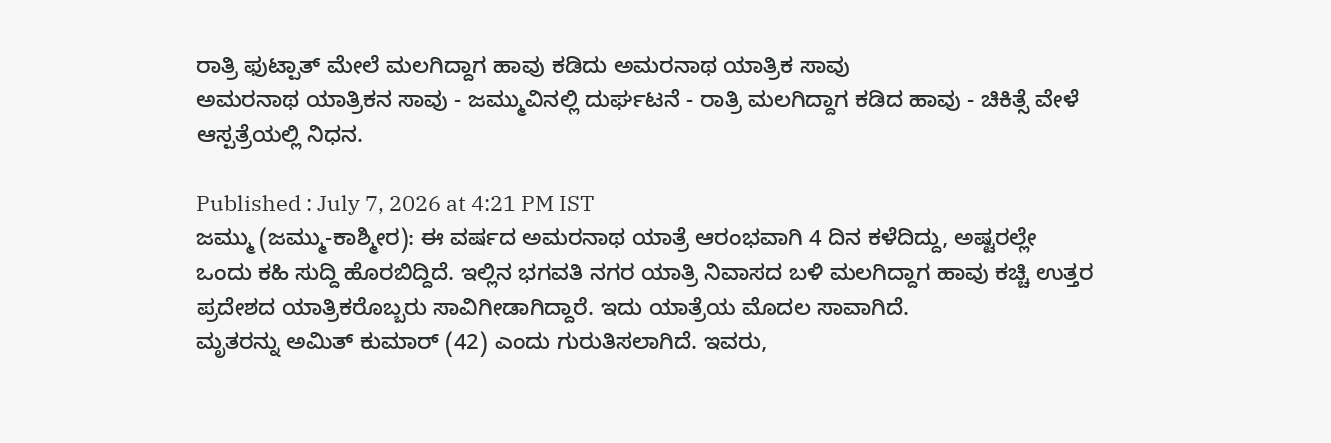ರಾತ್ರಿ ಫುಟ್ಪಾತ್ ಮೇಲೆ ಮಲಗಿದ್ದಾಗ ಹಾವು ಕಡಿದು ಅಮರನಾಥ ಯಾತ್ರಿಕ ಸಾವು
ಅಮರನಾಥ ಯಾತ್ರಿಕನ ಸಾವು - ಜಮ್ಮುವಿನಲ್ಲಿ ದುರ್ಘಟನೆ - ರಾತ್ರಿ ಮಲಗಿದ್ದಾಗ ಕಡಿದ ಹಾವು - ಚಿಕಿತ್ಸೆ ವೇಳೆ ಆಸ್ಪತ್ರೆಯಲ್ಲಿ ನಿಧನ.

Published : July 7, 2026 at 4:21 PM IST
ಜಮ್ಮು (ಜಮ್ಮು-ಕಾಶ್ಮೀರ): ಈ ವರ್ಷದ ಅಮರನಾಥ ಯಾತ್ರೆ ಆರಂಭವಾಗಿ 4 ದಿನ ಕಳೆದಿದ್ದು, ಅಷ್ಟರಲ್ಲೇ ಒಂದು ಕಹಿ ಸುದ್ದಿ ಹೊರಬಿದ್ದಿದೆ. ಇಲ್ಲಿನ ಭಗವತಿ ನಗರ ಯಾತ್ರಿ ನಿವಾಸದ ಬಳಿ ಮಲಗಿದ್ದಾಗ ಹಾವು ಕಚ್ಚಿ ಉತ್ತರ ಪ್ರದೇಶದ ಯಾತ್ರಿಕರೊಬ್ಬರು ಸಾವಿಗೀಡಾಗಿದ್ದಾರೆ. ಇದು ಯಾತ್ರೆಯ ಮೊದಲ ಸಾವಾಗಿದೆ.
ಮೃತರನ್ನು ಅಮಿತ್ ಕುಮಾರ್ (42) ಎಂದು ಗುರುತಿಸಲಾಗಿದೆ. ಇವರು,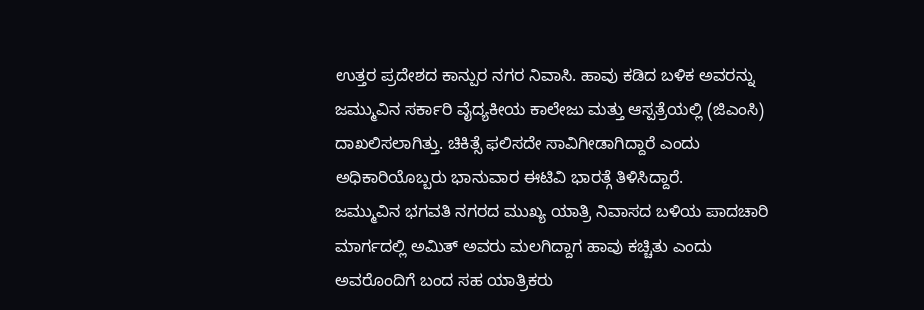ಉತ್ತರ ಪ್ರದೇಶದ ಕಾನ್ಪುರ ನಗರ ನಿವಾಸಿ. ಹಾವು ಕಡಿದ ಬಳಿಕ ಅವರನ್ನು ಜಮ್ಮುವಿನ ಸರ್ಕಾರಿ ವೈದ್ಯಕೀಯ ಕಾಲೇಜು ಮತ್ತು ಆಸ್ಪತ್ರೆಯಲ್ಲಿ (ಜಿಎಂಸಿ) ದಾಖಲಿಸಲಾಗಿತ್ತು. ಚಿಕಿತ್ಸೆ ಫಲಿಸದೇ ಸಾವಿಗೀಡಾಗಿದ್ದಾರೆ ಎಂದು ಅಧಿಕಾರಿಯೊಬ್ಬರು ಭಾನುವಾರ ಈಟಿವಿ ಭಾರತ್ಗೆ ತಿಳಿಸಿದ್ದಾರೆ.
ಜಮ್ಮುವಿನ ಭಗವತಿ ನಗರದ ಮುಖ್ಯ ಯಾತ್ರಿ ನಿವಾಸದ ಬಳಿಯ ಪಾದಚಾರಿ ಮಾರ್ಗದಲ್ಲಿ ಅಮಿತ್ ಅವರು ಮಲಗಿದ್ದಾಗ ಹಾವು ಕಚ್ಚಿತು ಎಂದು ಅವರೊಂದಿಗೆ ಬಂದ ಸಹ ಯಾತ್ರಿಕರು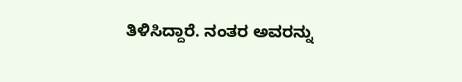ತಿಳಿಸಿದ್ದಾರೆ. ನಂತರ ಅವರನ್ನು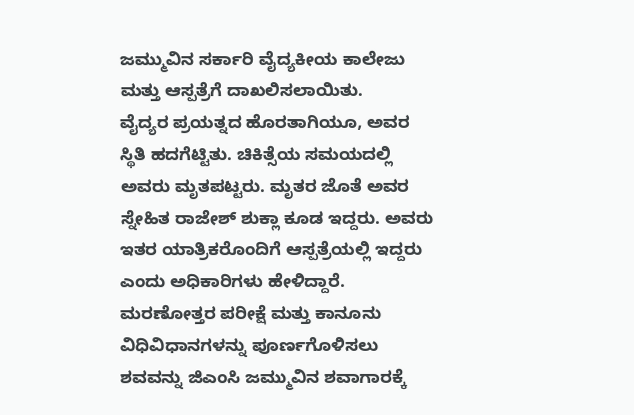ಜಮ್ಮುವಿನ ಸರ್ಕಾರಿ ವೈದ್ಯಕೀಯ ಕಾಲೇಜು ಮತ್ತು ಆಸ್ಪತ್ರೆಗೆ ದಾಖಲಿಸಲಾಯಿತು.
ವೈದ್ಯರ ಪ್ರಯತ್ನದ ಹೊರತಾಗಿಯೂ, ಅವರ ಸ್ಥಿತಿ ಹದಗೆಟ್ಟಿತು. ಚಿಕಿತ್ಸೆಯ ಸಮಯದಲ್ಲಿ ಅವರು ಮೃತಪಟ್ಟರು. ಮೃತರ ಜೊತೆ ಅವರ ಸ್ನೇಹಿತ ರಾಜೇಶ್ ಶುಕ್ಲಾ ಕೂಡ ಇದ್ದರು. ಅವರು ಇತರ ಯಾತ್ರಿಕರೊಂದಿಗೆ ಆಸ್ಪತ್ರೆಯಲ್ಲಿ ಇದ್ದರು ಎಂದು ಅಧಿಕಾರಿಗಳು ಹೇಳಿದ್ದಾರೆ.
ಮರಣೋತ್ತರ ಪರೀಕ್ಷೆ ಮತ್ತು ಕಾನೂನು ವಿಧಿವಿಧಾನಗಳನ್ನು ಪೂರ್ಣಗೊಳಿಸಲು ಶವವನ್ನು ಜಿಎಂಸಿ ಜಮ್ಮುವಿನ ಶವಾಗಾರಕ್ಕೆ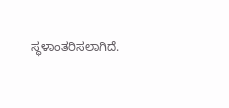ಸ್ಥಳಾಂತರಿಸಲಾಗಿದೆ.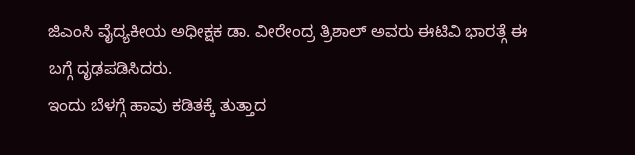ಜಿಎಂಸಿ ವೈದ್ಯಕೀಯ ಅಧೀಕ್ಷಕ ಡಾ. ವೀರೇಂದ್ರ ತ್ರಿಶಾಲ್ ಅವರು ಈಟಿವಿ ಭಾರತ್ಗೆ ಈ ಬಗ್ಗೆ ದೃಢಪಡಿಸಿದರು.
ಇಂದು ಬೆಳಗ್ಗೆ ಹಾವು ಕಡಿತಕ್ಕೆ ತುತ್ತಾದ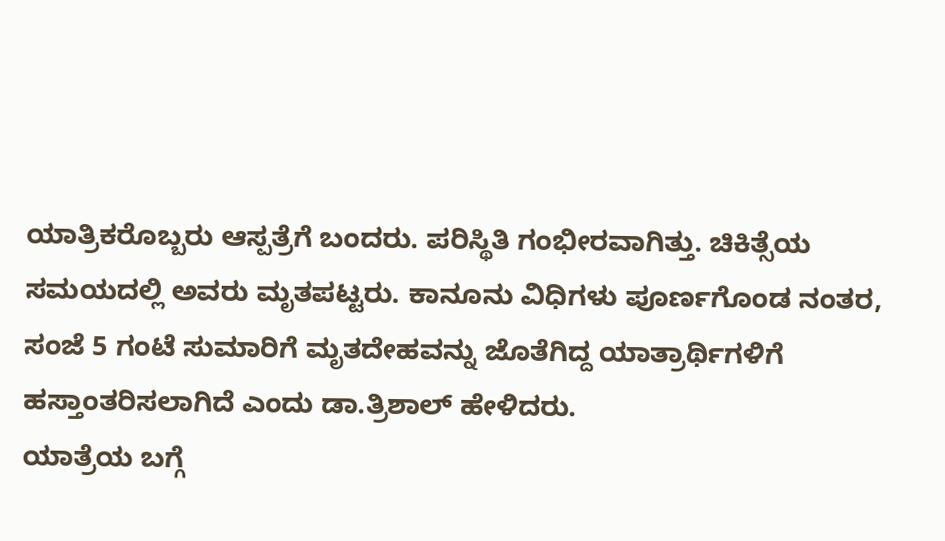ಯಾತ್ರಿಕರೊಬ್ಬರು ಆಸ್ಪತ್ರೆಗೆ ಬಂದರು. ಪರಿಸ್ಥಿತಿ ಗಂಭೀರವಾಗಿತ್ತು. ಚಿಕಿತ್ಸೆಯ ಸಮಯದಲ್ಲಿ ಅವರು ಮೃತಪಟ್ಟರು. ಕಾನೂನು ವಿಧಿಗಳು ಪೂರ್ಣಗೊಂಡ ನಂತರ, ಸಂಜೆ 5 ಗಂಟೆ ಸುಮಾರಿಗೆ ಮೃತದೇಹವನ್ನು ಜೊತೆಗಿದ್ದ ಯಾತ್ರಾರ್ಥಿಗಳಿಗೆ ಹಸ್ತಾಂತರಿಸಲಾಗಿದೆ ಎಂದು ಡಾ.ತ್ರಿಶಾಲ್ ಹೇಳಿದರು.
ಯಾತ್ರೆಯ ಬಗ್ಗೆ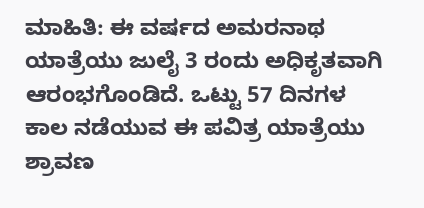ಮಾಹಿತಿ: ಈ ವರ್ಷದ ಅಮರನಾಥ ಯಾತ್ರೆಯು ಜುಲೈ 3 ರಂದು ಅಧಿಕೃತವಾಗಿ ಆರಂಭಗೊಂಡಿದೆ. ಒಟ್ಟು 57 ದಿನಗಳ ಕಾಲ ನಡೆಯುವ ಈ ಪವಿತ್ರ ಯಾತ್ರೆಯು ಶ್ರಾವಣ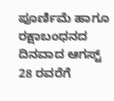ಪೂರ್ಣಿಮೆ ಹಾಗೂ ರಕ್ಷಾಬಂಧನದ ದಿನವಾದ ಆಗಸ್ಟ್ 28 ರವರೆಗೆ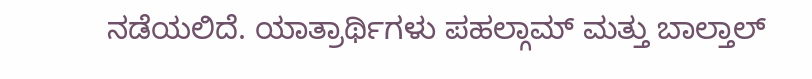ನಡೆಯಲಿದೆ. ಯಾತ್ರಾರ್ಥಿಗಳು ಪಹಲ್ಗಾಮ್ ಮತ್ತು ಬಾಲ್ತಾಲ್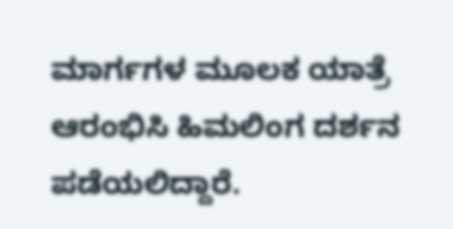ಮಾರ್ಗಗಳ ಮೂಲಕ ಯಾತ್ರೆ ಆರಂಭಿಸಿ ಹಿಮಲಿಂಗ ದರ್ಶನ ಪಡೆಯಲಿದ್ದಾರೆ.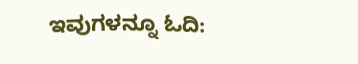ಇವುಗಳನ್ನೂ ಓದಿ: